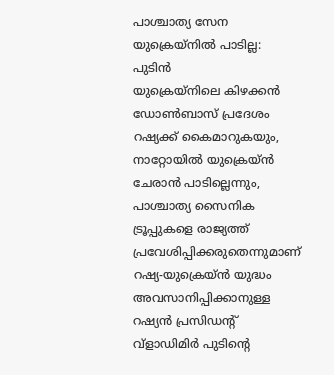പാശ്ചാത്യ സേന യുക്രെയ്നിൽ പാടില്ല: പുടിൻ
യുക്രെയ്നിലെ കിഴക്കൻ ഡോൺബാസ് പ്രദേശം റഷ്യക്ക് കൈമാറുകയും, നാറ്റോയിൽ യുക്രെയ്ൻ ചേരാൻ പാടില്ലെന്നും, പാശ്ചാത്യ സൈനിക ട്രൂപ്പുകളെ രാജ്യത്ത് പ്രവേശിപ്പിക്കരുതെന്നുമാണ് റഷ്യ-യുക്രെയ്ൻ യുദ്ധം അവസാനിപ്പിക്കാനുള്ള റഷ്യൻ പ്രസിഡന്റ് വ്ളാഡിമിർ പുടിന്റെ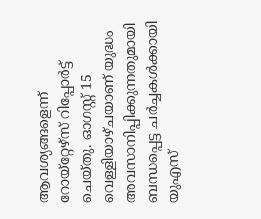ആവശ്യങ്ങളെന്ന് റോയ്റ്റേഴ്സ് റിപ്പോർട്ട് ചെയ്തു. ഓഗസ്റ്റ് 15 വെള്ളിയാഴ്ചയാണ് യുദ്ധം അവസാനിപ്പിക്കുന്നതുമായി ബന്ധപ്പെട്ട ചർച്ചകൾക്കായി യുഎസ്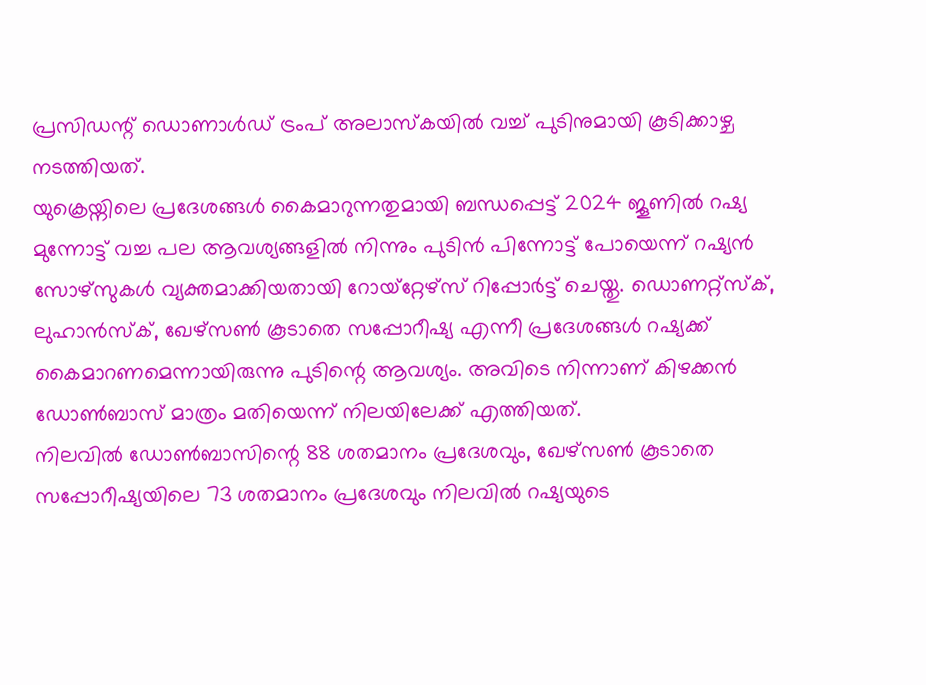പ്രസിഡന്റ് ഡൊണാൾഡ് ട്രംപ് അലാസ്കയിൽ വച്ച് പുടിനുമായി കൂടിക്കാഴ്ച നടത്തിയത്.
യുക്രെയ്നിലെ പ്രദേശങ്ങൾ കൈമാറുന്നതുമായി ബന്ധപ്പെട്ട് 2024 ജൂണിൽ റഷ്യ മുന്നോട്ട് വച്ച പല ആവശ്യങ്ങളിൽ നിന്നും പുടിൻ പിന്നോട്ട് പോയെന്ന് റഷ്യൻ സോഴ്സുകൾ വ്യക്തമാക്കിയതായി റോയ്റ്റേഴ്സ് റിപ്പോർട്ട് ചെയ്തു. ഡൊണറ്റ്സ്ക്, ലുഹാൻസ്ക്, ഖേഴ്സൺ കൂടാതെ സപ്പോറീഷ്യ എന്നീ പ്രദേശങ്ങൾ റഷ്യക്ക് കൈമാറണമെന്നായിരുന്നു പുടിന്റെ ആവശ്യം. അവിടെ നിന്നാണ് കിഴക്കൻ ഡോൺബാസ് മാത്രം മതിയെന്ന് നിലയിലേക്ക് എത്തിയത്.
നിലവിൽ ഡോൺബാസിന്റെ 88 ശതമാനം പ്രദേശവും, ഖേഴ്സൺ കൂടാതെ സപ്പോറീഷ്യയിലെ 73 ശതമാനം പ്രദേശവും നിലവിൽ റഷ്യയുടെ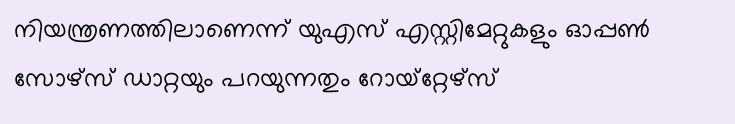നിയന്ത്രണത്തിലാണെന്ന് യുഎസ് എസ്റ്റിമേറ്റുകളും ഓപ്പൺ സോഴ്സ് ഡാറ്റയും പറയുന്നതും റോയ്റ്റേഴ്സ്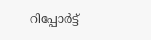റിപ്പോർട്ട്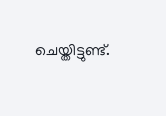ചെയ്തിട്ടുണ്ട്.